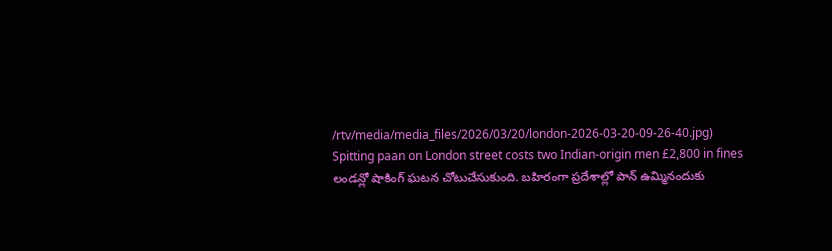/rtv/media/media_files/2026/03/20/london-2026-03-20-09-26-40.jpg)
Spitting paan on London street costs two Indian-origin men £2,800 in fines
లండన్లో షాకింగ్ ఘటన చోటుచేసుకుంది. బహిరంగా ప్రదేశాల్లో పాన్ ఉమ్మినందుకు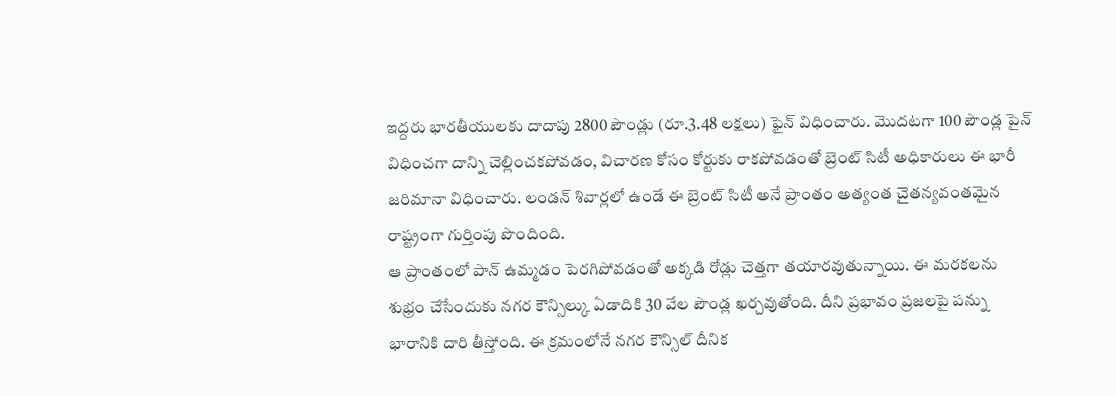ఇద్దరు భారతీయులకు దాదాపు 2800 పౌండ్లు (రూ.3.48 లక్షలు) ఫైన్ విధించారు. మొదటగా 100 పౌండ్ల పైన్ విధించగా దాన్ని చెల్లించకపోవడం, విచారణ కోసం కోర్టుకు రాకపోవడంతో బ్రెంట్ సిటీ అధికారులు ఈ భారీ జరిమానా విధించారు. లండన్ శివార్లలో ఉండే ఈ బ్రెంట్ సిటీ అనే ప్రాంతం అత్యంత చైతన్యవంతమైన రాష్ట్రంగా గుర్తింపు పొందింది.
ఆ ప్రాంతంలో పాన్ ఉమ్మడం పెరగిపోవడంతో అక్కడి రోడ్లు చెత్తగా తయారవుతున్నాయి. ఈ మరకలను శుభ్రం చేసేందుకు నగర కౌన్సిల్కు ఏడాదికి 30 వేల పౌండ్ల ఖర్చవుతోంది. దీని ప్రభావం ప్రజలపై పన్ను భారానికి దారి తీస్తోంది. ఈ క్రమంలోనే నగర కౌన్సిల్ దీనిక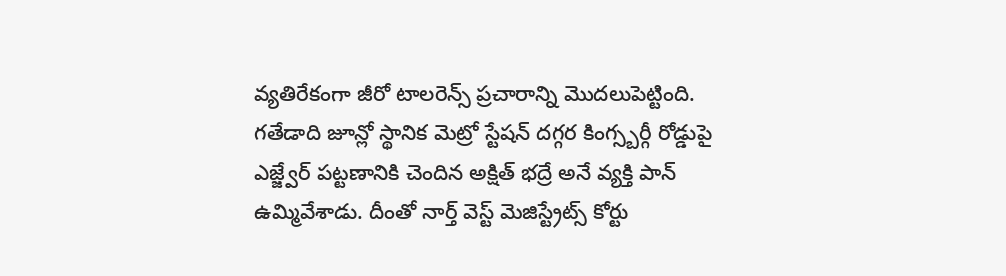వ్యతిరేకంగా జీరో టాలరెన్స్ ప్రచారాన్ని మొదలుపెట్టింది.
గతేడాది జూన్లో స్థానిక మెట్రో స్టేషన్ దగ్గర కింగ్స్బర్గీ రోడ్డుపై ఎజ్జ్వేర్ పట్టణానికి చెందిన అక్షిత్ భద్రే అనే వ్యక్తి పాన్ ఉమ్మివేశాడు. దీంతో నార్త్ వెస్ట్ మెజిస్ట్రేట్స్ కోర్టు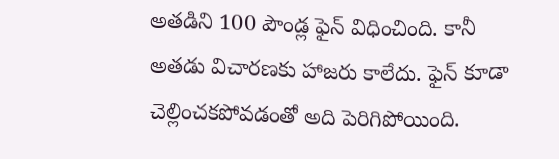అతడిని 100 పౌండ్ల ఫైన్ విధించింది. కానీ అతడు విచారణకు హాజరు కాలేదు. ఫైన్ కూడా చెల్లించకపోవడంతో అది పెరిగిపోయింది.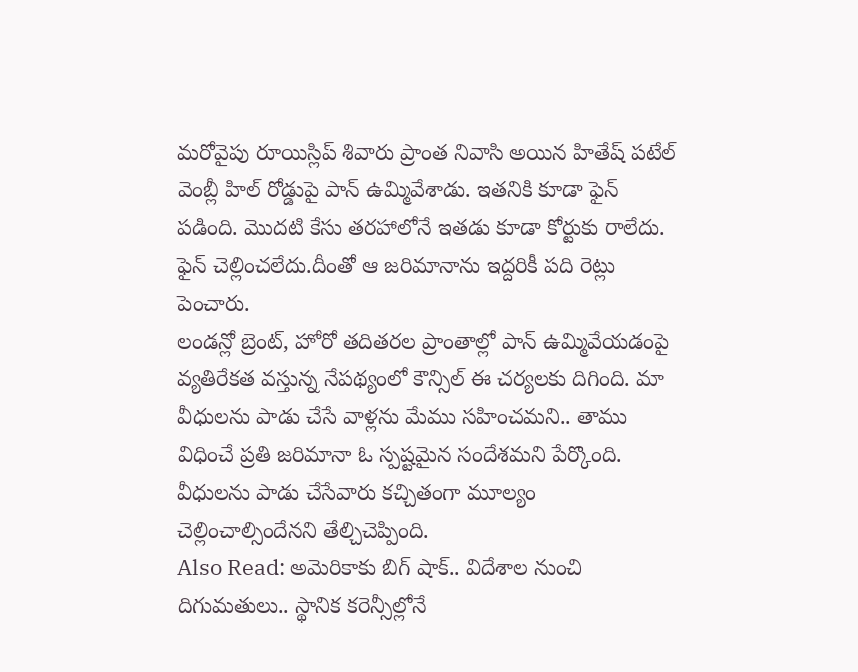మరోవైపు రూయిస్లిప్ శివారు ప్రాంత నివాసి అయిన హితేష్ పటేల్ వెంబ్లీ హిల్ రోడ్డుపై పాన్ ఉమ్మివేశాడు. ఇతనికి కూడా ఫైన్ పడింది. మొదటి కేసు తరహాలోనే ఇతడు కూడా కోర్టుకు రాలేదు. ఫైన్ చెల్లించలేదు.దీంతో ఆ జరిమానాను ఇద్దరికీ పది రెట్లు పెంచారు.
లండన్లో బ్రెంట్, హోరో తదితరల ప్రాంతాల్లో పాన్ ఉమ్మివేయడంపై వ్యతిరేకత వస్తున్న నేపథ్యంలో కౌన్సిల్ ఈ చర్యలకు దిగింది. మా వీధులను పాడు చేసే వాళ్లను మేము సహించమని.. తాము విధించే ప్రతి జరిమానా ఓ స్పష్టమైన సందేశమని పేర్కొంది. వీధులను పాడు చేసేవారు కచ్చితంగా మూల్యం చెల్లించాల్సిందేనని తేల్చిచెప్పింది.
Also Read: అమెరికాకు బిగ్ షాక్.. విదేశాల నుంచి దిగుమతులు.. స్థానిక కరెన్సీల్లోనే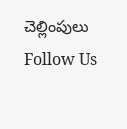చెల్లింపులు
Follow Us